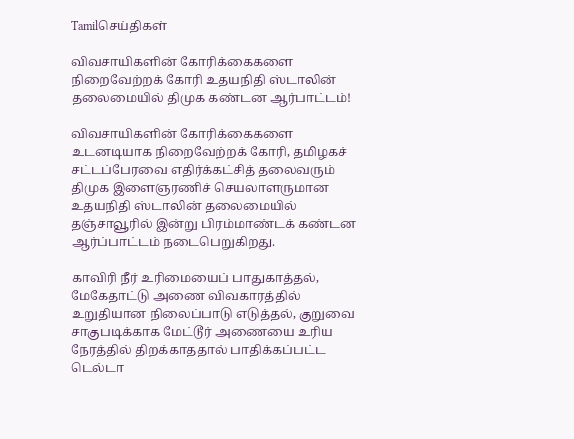Tamilசெய்திகள்

விவசாயிகளின் கோரிக்கைகளை நிறைவேற்றக் கோரி உதயநிதி ஸ்டாலின் தலைமையில் திமுக கண்டன ஆர்பாட்டம்!

விவசாயிகளின் கோரிக்கைகளை உடனடியாக நிறைவேற்றக் கோரி, தமிழகச் சட்டப்பேரவை எதிர்க்கட்சித் தலைவரும் திமுக இளைஞரணிச் செயலாளருமான உதயநிதி ஸ்டாலின் தலைமையில் தஞ்சாவூரில் இன்று பிரம்மாண்டக் கண்டன ஆர்ப்பாட்டம் நடைபெறுகிறது.

காவிரி நீர் உரிமையைப் பாதுகாத்தல், மேகேதாட்டு அணை விவகாரத்தில் உறுதியான நிலைப்பாடு எடுத்தல், குறுவை சாகுபடிக்காக மேட்டூர் அணையை உரிய நேரத்தில் திறக்காததால் பாதிக்கப்பட்ட டெல்டா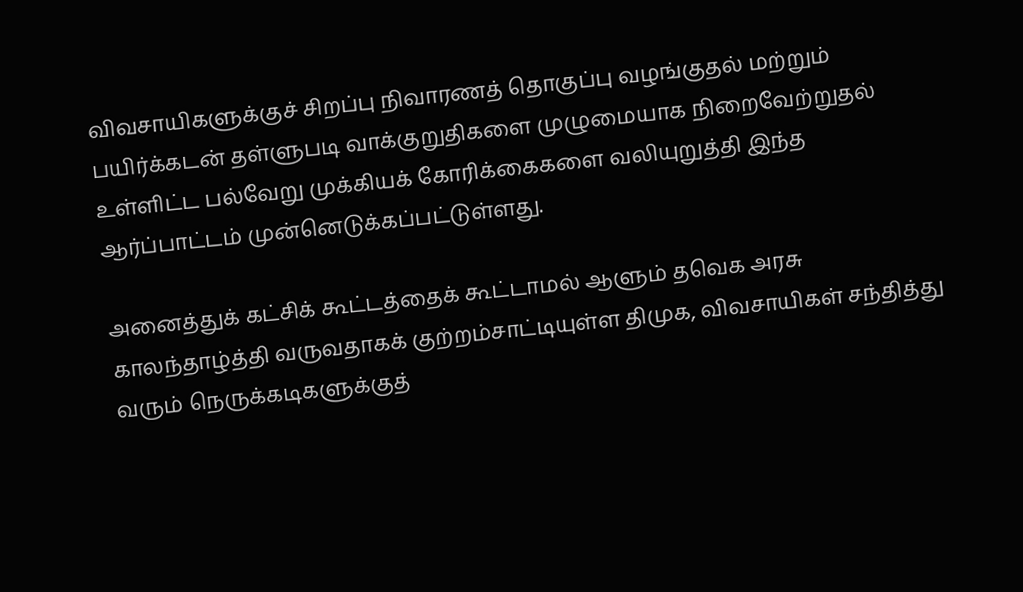விவசாயிகளுக்குச் சிறப்பு நிவாரணத் தொகுப்பு வழங்குதல் மற்றும் பயிர்க்கடன் தள்ளுபடி வாக்குறுதிகளை முழுமையாக நிறைவேற்றுதல் உள்ளிட்ட பல்வேறு முக்கியக் கோரிக்கைகளை வலியுறுத்தி இந்த ஆர்ப்பாட்டம் முன்னெடுக்கப்பட்டுள்ளது.

அனைத்துக் கட்சிக் கூட்டத்தைக் கூட்டாமல் ஆளும் தவெக அரசு காலந்தாழ்த்தி வருவதாகக் குற்றம்சாட்டியுள்ள திமுக, விவசாயிகள் சந்தித்து வரும் நெருக்கடிகளுக்குத்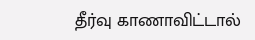தீர்வு காணாவிட்டால்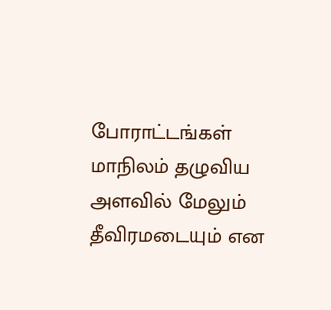போராட்டங்கள் மாநிலம் தழுவிய அளவில் மேலும் தீவிரமடையும் என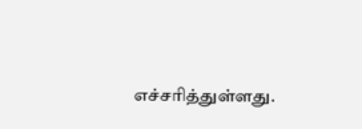எச்சரித்துள்ளது.